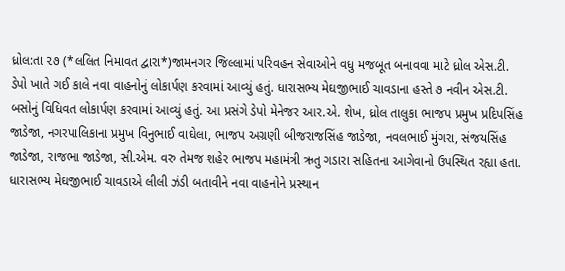ધ્રોલ:તા ૨૭ (*લલિત નિમાવત દ્વારા*)જામનગર જિલ્લામાં પરિવહન સેવાઓને વધુ મજબૂત બનાવવા માટે ધ્રોલ એસ.ટી. ડેપો ખાતે ગઈ કાલે નવા વાહનોનું લોકાર્પણ કરવામાં આવ્યું હતું. ધારાસભ્ય મેઘજીભાઈ ચાવડાના હસ્તે ૭ નવીન એસ.ટી. બસોનું વિધિવત લોકાર્પણ કરવામાં આવ્યું હતું. આ પ્રસંગે ડેપો મેનેજર આર.એ. શેખ, ધ્રોલ તાલુકા ભાજપ પ્રમુખ પ્રદિપસિંહ જાડેજા, નગરપાલિકાના પ્રમુખ વિનુભાઈ વાઘેલા, ભાજપ અગ્રણી બીજરાજસિંહ જાડેજા, નવલભાઈ મુંગરા, સંજયસિંહ જાડેજા, રાજભા જાડેજા, સી.એમ. વરુ તેમજ શહેર ભાજપ મહામંત્રી ઋતુ ગડારા સહિતના આગેવાનો ઉપસ્થિત રહ્યા હતા. ધારાસભ્ય મેઘજીભાઈ ચાવડાએ લીલી ઝંડી બતાવીને નવા વાહનોને પ્રસ્થાન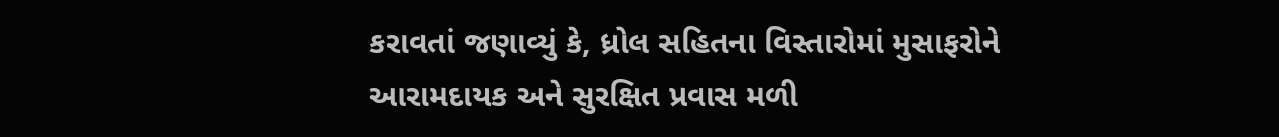કરાવતાં જણાવ્યું કે, ધ્રોલ સહિતના વિસ્તારોમાં મુસાફરોને આરામદાયક અને સુરક્ષિત પ્રવાસ મળી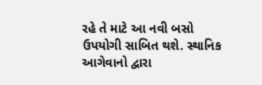રહે તે માટે આ નવી બસો ઉપયોગી સાબિત થશે. સ્થાનિક આગેવાનો દ્વારા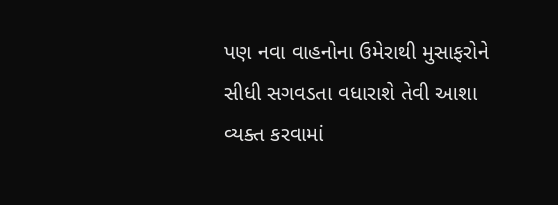પણ નવા વાહનોના ઉમેરાથી મુસાફરોને સીધી સગવડતા વધારાશે તેવી આશા વ્યક્ત કરવામાં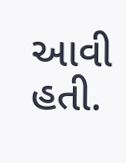આવી હતી.